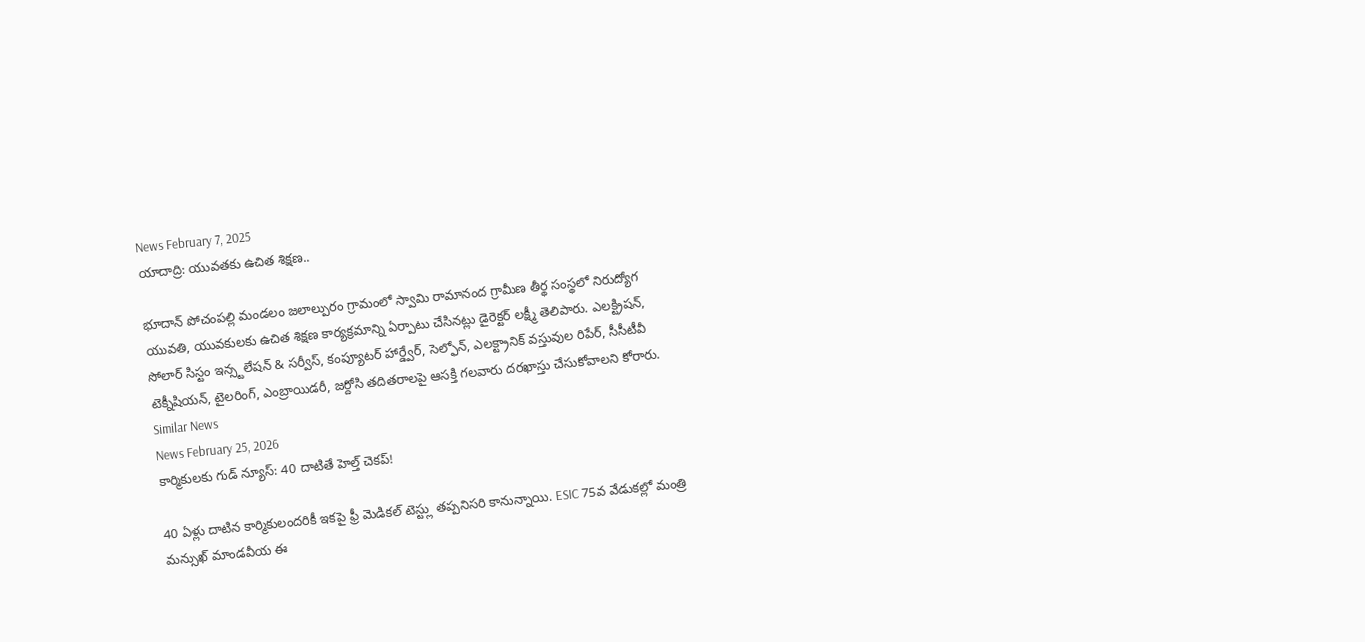News February 7, 2025
యాదాద్రి: యువతకు ఉచిత శిక్షణ..

భూదాన్ పోచంపల్లి మండలం జలాల్పురం గ్రామంలో స్వామి రామానంద గ్రామీణ తీర్థ సంస్థలో నిరుద్యోగ యువతి, యువకులకు ఉచిత శిక్షణ కార్యక్రమాన్ని ఏర్పాటు చేసినట్లు డైరెక్టర్ లక్ష్మీ తెలిపారు. ఎలక్ట్రిషన్, సోలార్ సిస్టం ఇన్స్టలేషన్ & సర్వీస్, కంప్యూటర్ హార్డ్వేర్, సెల్ఫోన్, ఎలక్ట్రానిక్ వస్తువుల రిపేర్, సీసీటీవీ టెక్నీషియన్, టైలరింగ్, ఎంబ్రాయిడరీ, జర్దోసి తదితరాలపై ఆసక్తి గలవారు దరఖాస్తు చేసుకోవాలని కోరారు.
Similar News
News February 25, 2026
కార్మికులకు గుడ్ న్యూస్: 40 దాటితే హెల్త్ చెకప్!

40 ఏళ్లు దాటిన కార్మికులందరికీ ఇకపై ఫ్రీ మెడికల్ టెస్ట్లు తప్పనిసరి కానున్నాయి. ESIC 75వ వేడుకల్లో మంత్రి మన్సుఖ్ మాండవీయ ఈ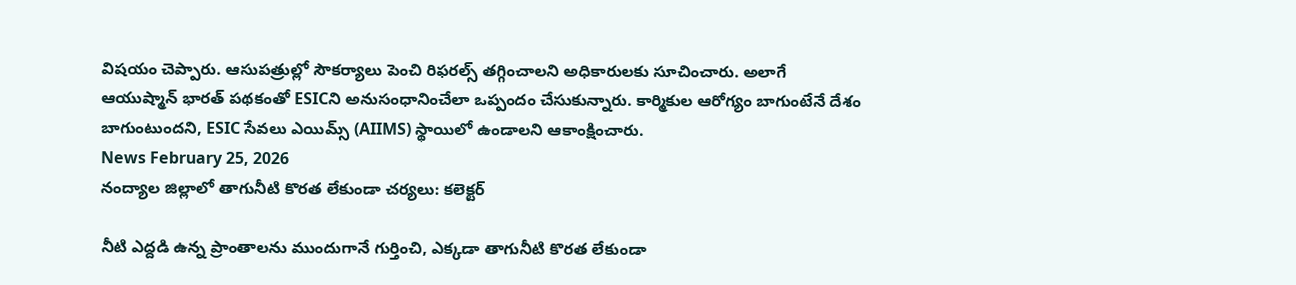విషయం చెప్పారు. ఆసుపత్రుల్లో సౌకర్యాలు పెంచి రిఫరల్స్ తగ్గించాలని అధికారులకు సూచించారు. అలాగే ఆయుష్మాన్ భారత్ పథకంతో ESICని అనుసంధానించేలా ఒప్పందం చేసుకున్నారు. కార్మికుల ఆరోగ్యం బాగుంటేనే దేశం బాగుంటుందని, ESIC సేవలు ఎయిమ్స్ (AIIMS) స్థాయిలో ఉండాలని ఆకాంక్షించారు.
News February 25, 2026
నంద్యాల జిల్లాలో తాగునీటి కొరత లేకుండా చర్యలు: కలెక్టర్

నీటి ఎద్దడి ఉన్న ప్రాంతాలను ముందుగానే గుర్తించి, ఎక్కడా తాగునీటి కొరత లేకుండా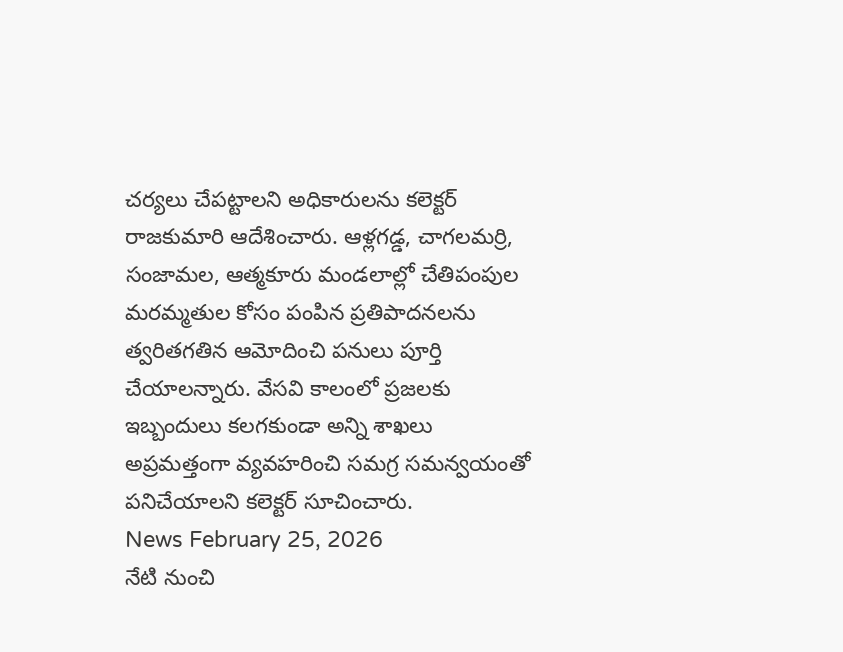చర్యలు చేపట్టాలని అధికారులను కలెక్టర్ రాజకుమారి ఆదేశించారు. ఆళ్లగడ్డ, చాగలమర్రి, సంజామల, ఆత్మకూరు మండలాల్లో చేతిపంపుల మరమ్మతుల కోసం పంపిన ప్రతిపాదనలను త్వరితగతిన ఆమోదించి పనులు పూర్తి చేయాలన్నారు. వేసవి కాలంలో ప్రజలకు ఇబ్బందులు కలగకుండా అన్ని శాఖలు అప్రమత్తంగా వ్యవహరించి సమగ్ర సమన్వయంతో పనిచేయాలని కలెక్టర్ సూచించారు.
News February 25, 2026
నేటి నుంచి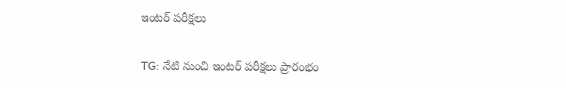ఇంటర్ పరీక్షలు

TG: నేటి నుంచి ఇంటర్ పరీక్షలు ప్రారంభం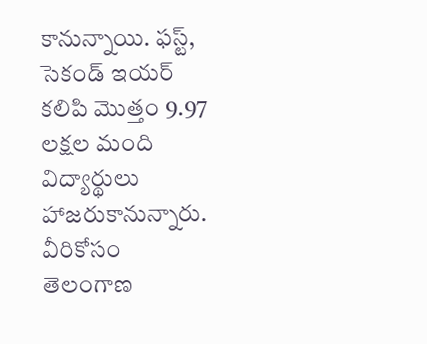కానున్నాయి. ఫస్ట్, సెకండ్ ఇయర్ కలిపి మొత్తం 9.97 లక్షల మంది విద్యార్థులు హాజరుకానున్నారు. వీరికోసం తెలంగాణ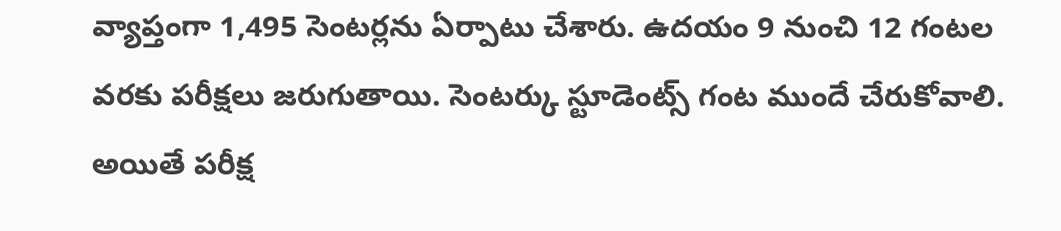వ్యాప్తంగా 1,495 సెంటర్లను ఏర్పాటు చేశారు. ఉదయం 9 నుంచి 12 గంటల వరకు పరీక్షలు జరుగుతాయి. సెంటర్కు స్టూడెంట్స్ గంట ముందే చేరుకోవాలి. అయితే పరీక్ష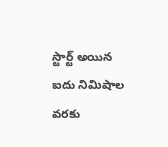స్టార్ట్ అయిన ఐదు నిమిషాల వరకు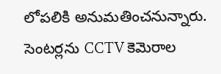లోపలికి అనుమతించనున్నారు. సెంటర్లను CCTV కెమెరాల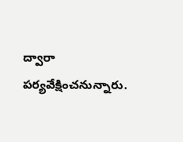ద్వారా పర్యవేక్షించనున్నారు.